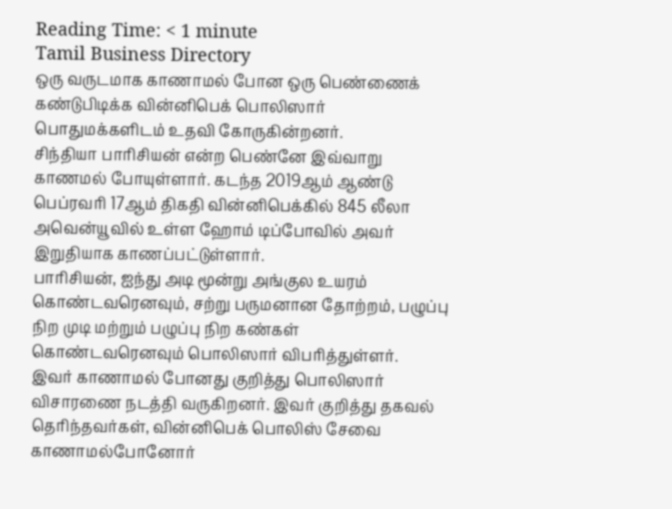Reading Time: < 1 minute
Tamil Business Directory
ஒரு வருடமாக காணாமல் போன ஒரு பெண்ணைக் கண்டுபிடிக்க வின்னிபெக் பொலிஸார் பொதுமக்களிடம் உதவி கோருகின்றனர்.
சிந்தியா பாரிசியன் என்ற பெண்னே இவ்வாறு காணமல் போயுள்ளார். கடந்த 2019ஆம் ஆண்டு பெப்ரவரி 17ஆம் திகதி வின்னிபெக்கில் 845 லீலா அவென்யூவில் உள்ள ஹோம் டிப்போவில் அவர் இறுதியாக காணப்பட்டுள்ளார்.
பாரிசியன், ஐந்து அடி மூன்று அங்குல உயரம் கொண்டவரெனவும், சற்று பருமனான தோற்றம், பழுப்பு நிற முடி மற்றும் பழுப்பு நிற கண்கள் கொண்டவரெனவும் பொலிஸார் விபரித்துள்ளர்.
இவர் காணாமல் போனது குறித்து பொலிஸார் விசாரணை நடத்தி வருகிறனர். இவர் குறித்து தகவல் தெரிந்தவர்கள், வின்னிபெக் பொலிஸ் சேவை காணாமல்போனோர்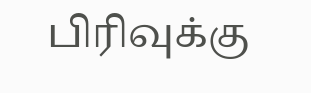பிரிவுக்கு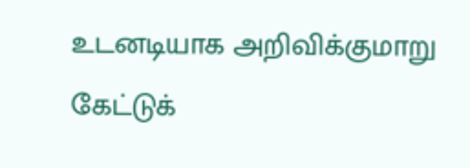உடனடியாக அறிவிக்குமாறு கேட்டுக்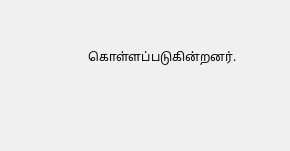கொள்ளப்படுகின்றனர்.